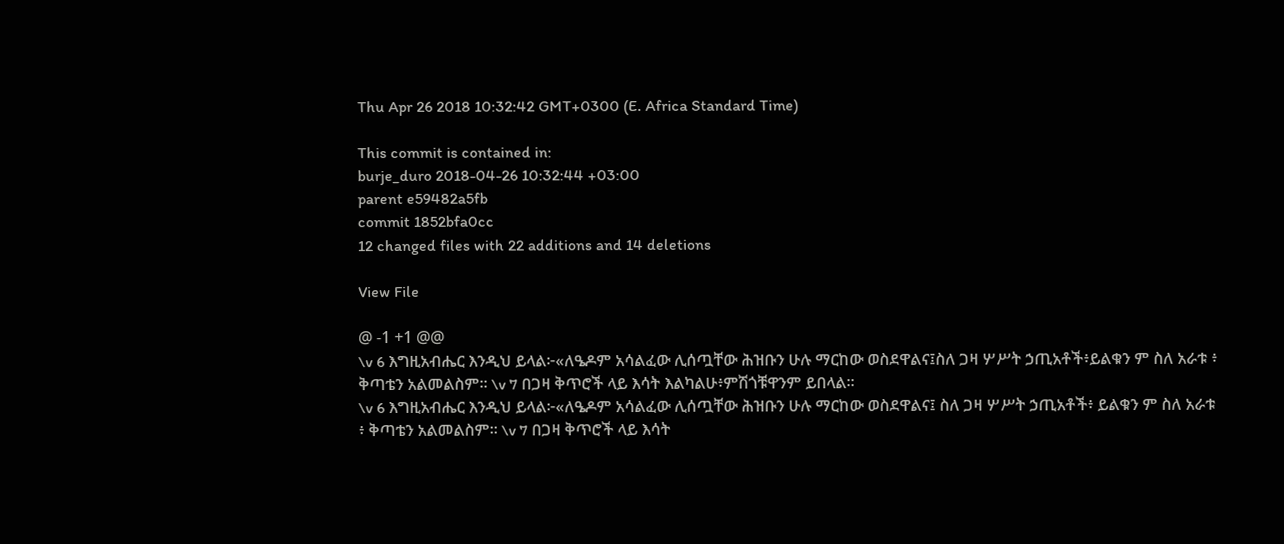Thu Apr 26 2018 10:32:42 GMT+0300 (E. Africa Standard Time)

This commit is contained in:
burje_duro 2018-04-26 10:32:44 +03:00
parent e59482a5fb
commit 1852bfa0cc
12 changed files with 22 additions and 14 deletions

View File

@ -1 +1 @@
\v 6 እግዚአብሔር እንዲህ ይላል፦«ለዔዶም አሳልፈው ሊሰጧቸው ሕዝቡን ሁሉ ማርከው ወስደዋልና፤ስለ ጋዛ ሦሥት ኃጢአቶች፥ይልቁን ም ስለ አራቱ ፥ ቅጣቴን አልመልስም። \v 7 በጋዛ ቅጥሮች ላይ እሳት እልካልሁ፥ምሽጎቹዋንም ይበላል።
\v 6 እግዚአብሔር እንዲህ ይላል፦«ለዔዶም አሳልፈው ሊሰጧቸው ሕዝቡን ሁሉ ማርከው ወስደዋልና፤ ስለ ጋዛ ሦሥት ኃጢአቶች፥ ይልቁን ም ስለ አራቱ ፥ ቅጣቴን አልመልስም። \v 7 በጋዛ ቅጥሮች ላይ እሳት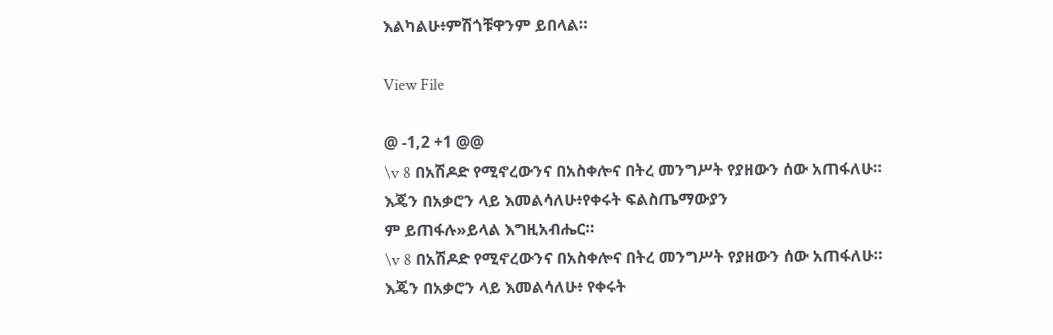እልካልሁ፥ምሽጎቹዋንም ይበላል።

View File

@ -1,2 +1 @@
\v 8 በአሽዶድ የሚኖረውንና በአስቀሎና በትረ መንግሥት የያዘውን ሰው አጠፋለሁ። እጄን በአቃሮን ላይ እመልሳለሁ፥የቀሩት ፍልስጤማውያን
ም ይጠፋሉ»ይላል እግዚአብሔር።
\v 8 በአሽዶድ የሚኖረውንና በአስቀሎና በትረ መንግሥት የያዘውን ሰው አጠፋለሁ። እጄን በአቃሮን ላይ እመልሳለሁ፥ የቀሩት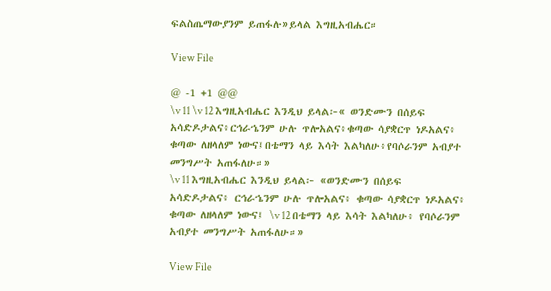ፍልስጤማውያንም ይጠፋሉ»ይላል እግዚአብሔር።

View File

@ -1 +1 @@
\v 11 \v 12 እግዚአብሔር እንዲህ ይላል፦« ወንድሙን በሰይፍ አሳድዶታልና፥ርኅራኄንም ሁሉ ጥሎአልና፥ቁጣው ሳያቋርጥ ነዶአልና፥ ቁጣው ለዘላለም ነውና፤በቴማን ላይ እሳት እልካለሁ፥የባሶራንም አብያተ መንግሥት አጠፋለሁ።»
\v 11 እግዚአብሔር እንዲህ ይላል፦ «ወንድሙን በሰይፍ አሳድዶታልና፥ ርኅራኄንም ሁሉ ጥሎአልና፥ ቁጣው ሳያቋርጥ ነዶአልና፥ ቁጣው ለዘላለም ነውና፤ \v 12 በቴማን ላይ እሳት እልካለሁ፥ የባሶራንም አብያተ መንግሥት አጠፋለሁ።»

View File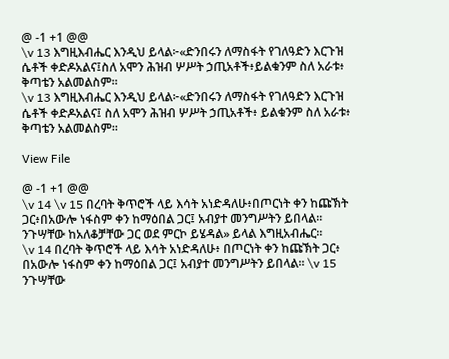@ -1 +1 @@
\v 13 እግዚእብሔር እንዲህ ይላል፦«ድንበሩን ለማስፋት የገለዓድን እርጉዝ ሴቶች ቀድዶአልና፤ስለ አሞን ሕዝብ ሦሥት ኃጢአቶች፥ይልቁንም ስለ አራቱ፥ ቅጣቴን አልመልስም።
\v 13 እግዚእብሔር እንዲህ ይላል፦«ድንበሩን ለማስፋት የገለዓድን እርጉዝ ሴቶች ቀድዶአልና፤ ስለ አሞን ሕዝብ ሦሥት ኃጢአቶች፥ ይልቁንም ስለ አራቱ፥ ቅጣቴን አልመልስም።

View File

@ -1 +1 @@
\v 14 \v 15 በረባት ቅጥሮች ላይ እሳት አነድዳለሁ፥በጦርነት ቀን ከጩኽት ጋር፥በአውሎ ነፋስም ቀን ከማዕበል ጋር፤ አብያተ መንግሥትን ይበላል። ንጉሣቸው ከአለቆቻቸው ጋር ወደ ምርኮ ይሄዳል» ይላል እግዚአብሔር።
\v 14 በረባት ቅጥሮች ላይ እሳት አነድዳለሁ፥ በጦርነት ቀን ከጩኽት ጋር፥ በአውሎ ነፋስም ቀን ከማዕበል ጋር፤ አብያተ መንግሥትን ይበላል። \v 15 ንጉሣቸው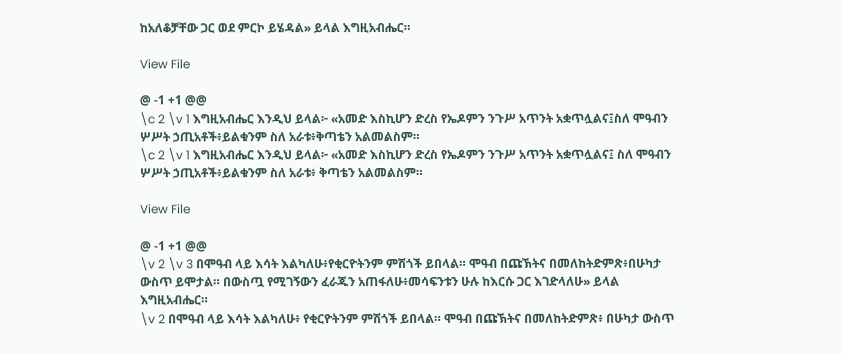ከአለቆቻቸው ጋር ወደ ምርኮ ይሄዳል» ይላል እግዚአብሔር።

View File

@ -1 +1 @@
\c 2 \v 1 እግዚአብሔር እንዲህ ይላል፦ «አመድ እስኪሆን ድረስ የኤዶምን ንጉሥ አጥንት አቋጥሏልና፤ስለ ሞዓብን ሦሥት ኃጢአቶች፥ይልቁንም ስለ አራቱ፥ቅጣቴን አልመልስም።
\c 2 \v 1 እግዚአብሔር እንዲህ ይላል፦ «አመድ እስኪሆን ድረስ የኤዶምን ንጉሥ አጥንት አቋጥሏልና፤ ስለ ሞዓብን ሦሥት ኃጢአቶች፥ይልቁንም ስለ አራቱ፥ ቅጣቴን አልመልስም።

View File

@ -1 +1 @@
\v 2 \v 3 በሞዓብ ላይ እሳት እልካለሁ፥የቂርዮትንም ምሽጎች ይበላል። ሞዓብ በጩኽትና በመለከትድምጽ፥በሁካታ ውስጥ ይሞታል። በውስጧ የሚገኝውን ፈራጁን አጠፋለሁ፥መሳፍንቱን ሁሉ ከእርሱ ጋር እገድላለሁ» ይላል እግዚአብሔር።
\v 2 በሞዓብ ላይ እሳት እልካለሁ፥ የቂርዮትንም ምሽጎች ይበላል። ሞዓብ በጩኽትና በመለከትድምጽ፥ በሁካታ ውስጥ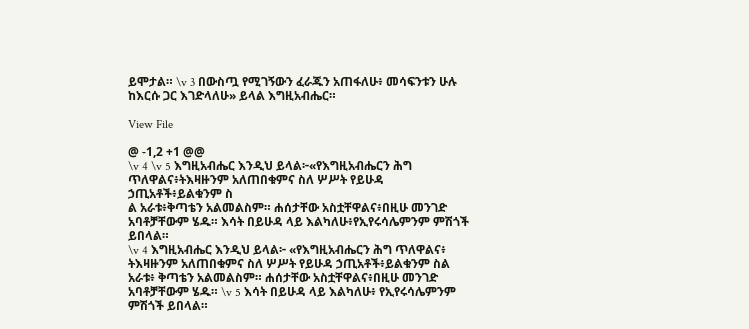ይሞታል። \v 3 በውስጧ የሚገኝውን ፈራጁን አጠፋለሁ፥ መሳፍንቱን ሁሉ ከእርሱ ጋር እገድላለሁ» ይላል እግዚአብሔር።

View File

@ -1,2 +1 @@
\v 4 \v 5 እግዚአብሔር እንዲህ ይላል፦«የእግዚአብሔርን ሕግ ጥለዋልና፥ትእዛዙንም አለጠበቁምና ስለ ሦሥት የይሁዳ ኃጢአቶች፥ይልቁንም ስ
ል አራቱ፥ቅጣቴን አልመልስም። ሐሰታቸው አስቷቸዋልና፥በዚሁ መንገድ አባቶቻቸውም ሄዱ። እሳት በይሁዳ ላይ እልካለሁ፥የኢየሩሳሌምንም ምሽጎች ይበላል።
\v 4 እግዚአብሔር እንዲህ ይላል፦ «የእግዚአብሔርን ሕግ ጥለዋልና፥ ትእዛዙንም አለጠበቁምና ስለ ሦሥት የይሁዳ ኃጢአቶች፥ይልቁንም ስል አራቱ፥ ቅጣቴን አልመልስም። ሐሰታቸው አስቷቸዋልና፥በዚሁ መንገድ አባቶቻቸውም ሄዱ። \v 5 እሳት በይሁዳ ላይ እልካለሁ፥ የኢየሩሳሌምንም ምሽጎች ይበላል።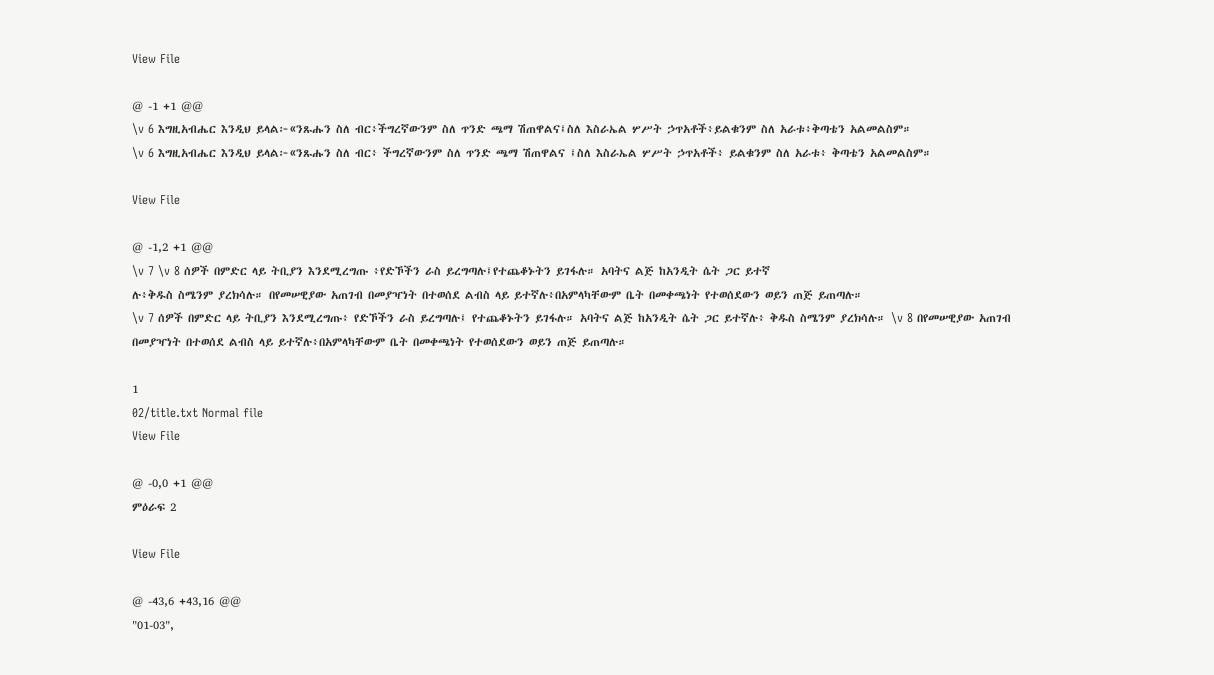View File

@ -1 +1 @@
\v 6 እግዚአብሔር እንዲህ ይላል፦«ንጹሑን ስለ ብር፥ችግረኛውንም ስለ ጥንድ ጫማ ሽጠዋልና፤ስለ እስራኤል ሦሥት ኃጥአቶች፥ይልቁንም ስለ አራቱ፥ቅጣቴን አልመልስም።
\v 6 እግዚአብሔር እንዲህ ይላል፦«ንጹሑን ስለ ብር፥ ችግረኛውንም ስለ ጥንድ ጫማ ሽጠዋልና ፤ስለ እስራኤል ሦሥት ኃጥአቶች፥ ይልቁንም ስለ አራቱ፥ ቅጣቴን አልመልስም።

View File

@ -1,2 +1 @@
\v 7 \v 8 ሰዎች በምድር ላይ ትቢያን እንደሚረግጡ ፥የድኾችን ራስ ይረግጣሉ፤የተጨቆኑትን ይገፋሉ። አባትና ልጅ ከአንዲት ሴት ጋር ይተኛ
ሉ፥ቅዱስ ስሜንም ያረክሳሉ። በየመሠዊያው አጠገብ በመያዣነት በተወሰደ ልብስ ላይ ይተኛሉ፥በአምላካቸውም ቤት በመቀጫነት የተወሰደውን ወይን ጠጅ ይጠጣሉ።
\v 7 ሰዎች በምድር ላይ ትቢያን እንደሚረግጡ፥ የድኾችን ራስ ይረግጣሉ፤ የተጨቆኑትን ይገፋሉ። አባትና ልጅ ከአንዲት ሴት ጋር ይተኛሉ፥ ቅዱስ ስሜንም ያረክሳሉ። \v 8 በየመሠዊያው አጠገብ በመያዣነት በተወሰደ ልብስ ላይ ይተኛሉ፥በአምላካቸውም ቤት በመቀጫነት የተወሰደውን ወይን ጠጅ ይጠጣሉ።

1
02/title.txt Normal file
View File

@ -0,0 +1 @@
ምዕራፍ 2

View File

@ -43,6 +43,16 @@
"01-03",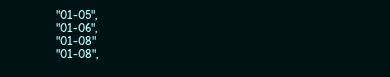"01-05",
"01-06",
"01-08"
"01-08",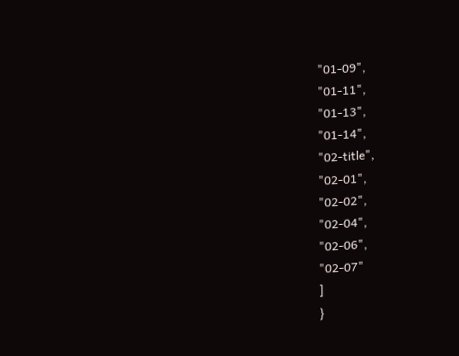"01-09",
"01-11",
"01-13",
"01-14",
"02-title",
"02-01",
"02-02",
"02-04",
"02-06",
"02-07"
]
}